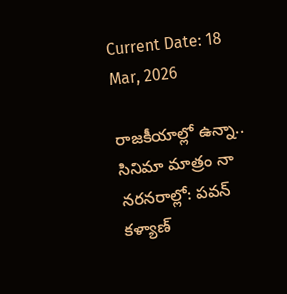Current Date: 18 Mar, 2026

రాజకీయాల్లో ఉన్నా.. సినిమా మాత్రం నా నరనరాల్లో: పవన్ కళ్యాణ్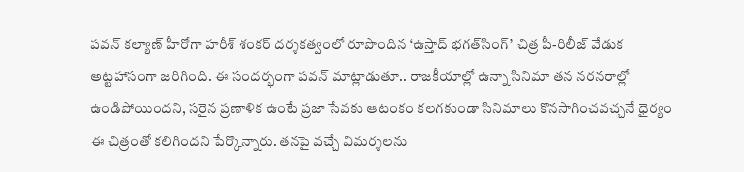పవన్‌ కల్యాణ్ హీరోగా హరీశ్‌ శంకర్‌ దర్శకత్వంలో రూపొందిన ‘ఉస్తాద్‌ భగత్‌సింగ్‌’ చిత్ర పీ-రిలీజ్ వేడుక అట్టహాసంగా జరిగింది. ఈ సందర్భంగా పవన్‌ మాట్లాడుతూ.. రాజకీయాల్లో ఉన్నా సినిమా తన నరనరాల్లో ఉండిపోయిందని, సరైన ప్రణాళిక ఉంటే ప్రజా సేవకు ఆటంకం కలగకుండా సినిమాలు కొనసాగించవచ్చనే ధైర్యం ఈ చిత్రంతో కలిగిందని పేర్కొన్నారు. తనపై వచ్చే విమర్శలను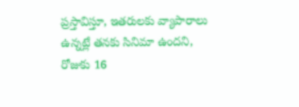ప్రస్తావిస్తూ, ఇతరులకు వ్యాపారాలు ఉన్నట్లే తనకు సినిమా ఉందని, రోజుకు 16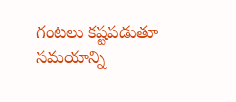గంటలు కష్టపడుతూ సమయాన్ని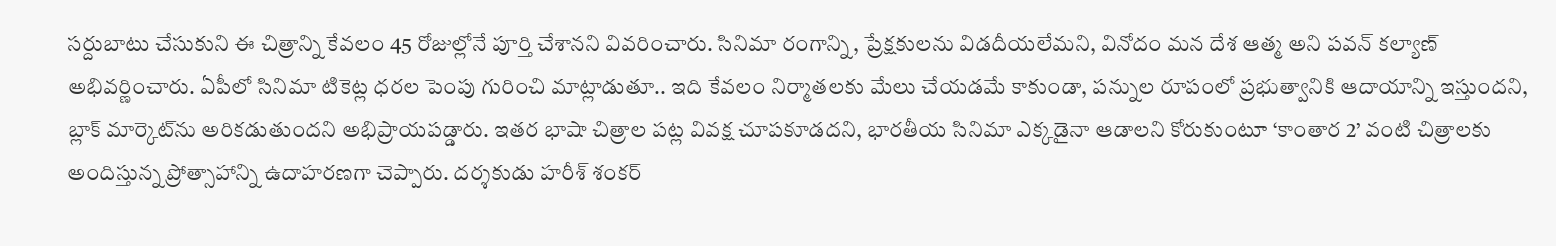సర్దుబాటు చేసుకుని ఈ చిత్రాన్ని కేవలం 45 రోజుల్లోనే పూర్తి చేశానని వివరించారు. సినిమా రంగాన్ని, ప్రేక్షకులను విడదీయలేమని, వినోదం మన దేశ ఆత్మ అని పవన్ కల్యాణ్ అభివర్ణించారు. ఏపీలో సినిమా టికెట్ల ధరల పెంపు గురించి మాట్లాడుతూ.. ఇది కేవలం నిర్మాతలకు మేలు చేయడమే కాకుండా, పన్నుల రూపంలో ప్రభుత్వానికి ఆదాయాన్ని ఇస్తుందని, బ్లాక్ మార్కెట్‌ను అరికడుతుందని అభిప్రాయపడ్డారు. ఇతర భాషా చిత్రాల పట్ల వివక్ష చూపకూడదని, భారతీయ సినిమా ఎక్కడైనా ఆడాలని కోరుకుంటూ ‘కాంతార 2’ వంటి చిత్రాలకు అందిస్తున్న ప్రోత్సాహాన్ని ఉదాహరణగా చెప్పారు. దర్శకుడు హరీశ్‌ శంకర్‌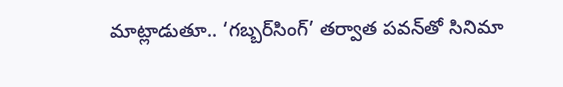మాట్లాడుతూ.. ‘గబ్బర్‌సింగ్‌’ తర్వాత పవన్‌తో సినిమా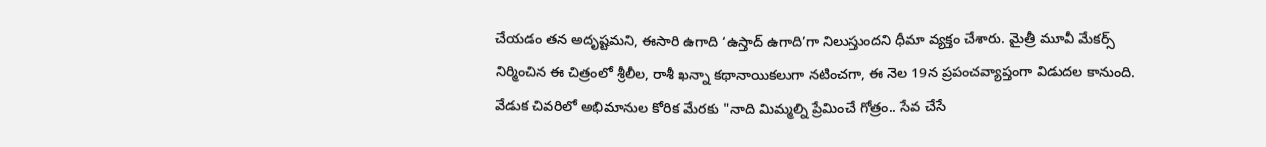చేయడం తన అదృష్టమని, ఈసారి ఉగాది ‘ఉస్తాద్‌ ఉగాది’గా నిలుస్తుందని ధీమా వ్యక్తం చేశారు. మైత్రీ మూవీ మేకర్స్‌ నిర్మించిన ఈ చిత్రంలో శ్రీలీల, రాశీ ఖన్నా కథానాయికలుగా నటించగా, ఈ నెల 19న ప్రపంచవ్యాప్తంగా విడుదల కానుంది. వేడుక చివరిలో అభిమానుల కోరిక మేరకు "నాది మిమ్మల్ని ప్రేమించే గోత్రం.. సేవ చేసే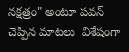నక్షత్రం" అంటూ పవన్‌ చెప్పిన మాటలు  విశేషంగా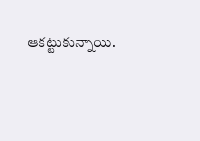ఆకట్టుకున్నాయి.